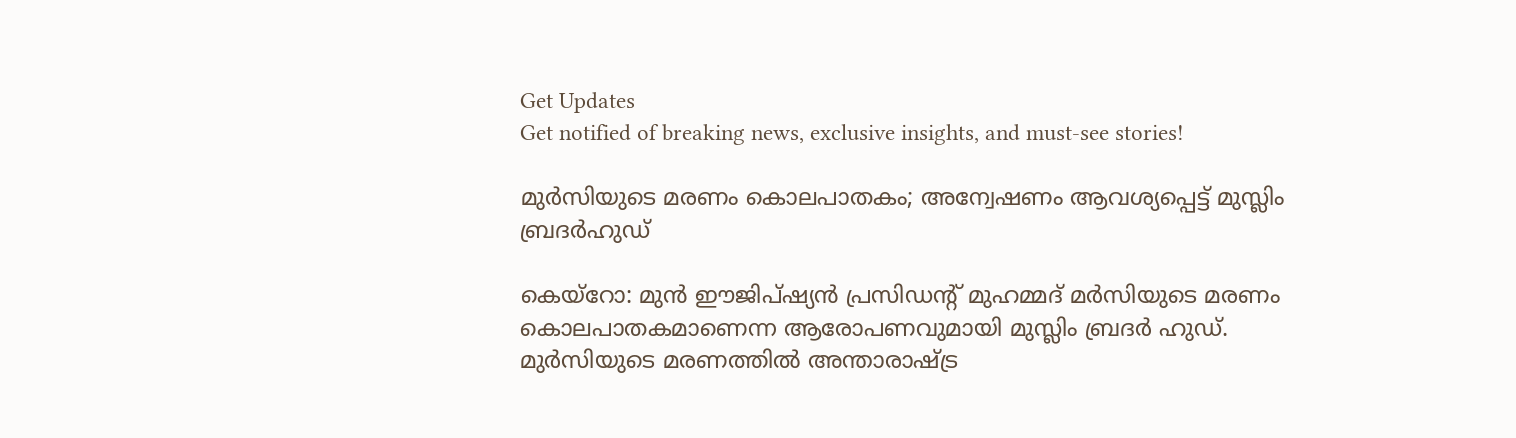Get Updates
Get notified of breaking news, exclusive insights, and must-see stories!

മുര്‍സിയുടെ മരണം കൊലപാതകം; അന്വേഷണം ആവശ്യപ്പെട്ട് മുസ്ലിം ബ്രദര്‍ഹുഡ്

കെയ്റോ: മുന്‍ ഈജിപ്ഷ്യന്‍ പ്രസിഡന്‍റ് മുഹമ്മദ് മര്‍സിയുടെ മരണം കൊലപാതകമാണെന്ന ആരോപണവുമായി മുസ്ലിം ബ്രദര്‍ ഹുഡ്. മുര്‍സിയുടെ മരണത്തില്‍ അന്താരാഷ്ട്ര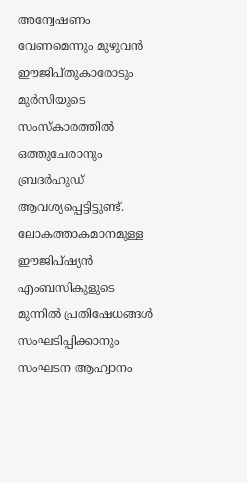അന്വേഷണം വേണമെന്നും മുഴുവന്‍ ഈജിപ്തുകാരോടും മുര്‍സിയുടെ സംസ്കാരത്തില്‍ ഒത്തുചേരാനും ബ്രദര്‍ഹുഡ് ആവശ്യപ്പെട്ടിട്ടുണ്ട്. ലോകത്താകമാനമുള്ള ഈജിപ്ഷ്യന്‍ എംബസികുളുടെ മുന്നില്‍ പ്രതിഷേധങ്ങള്‍ സംഘടിപ്പിക്കാനും സംഘടന ആഹ്വാനം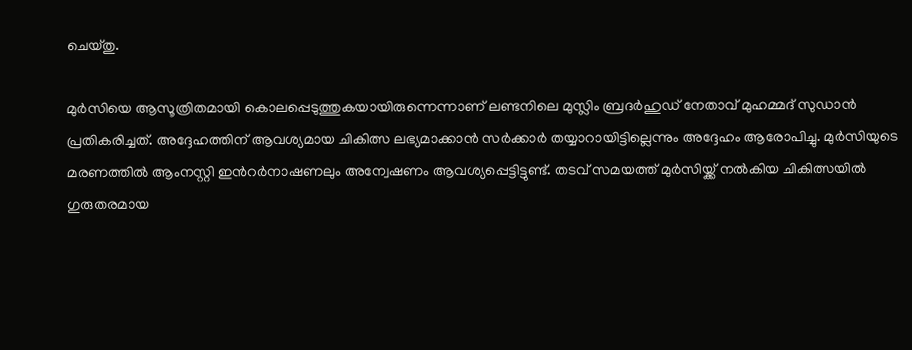ചെയ്തു.

മുര്‍സിയെ ആസൂത്രിതമായി കൊലപ്പെടുത്തുകയായിരുന്നെന്നാണ് ലണ്ടനിലെ മുസ്ലിം ബ്രദര്‍ഹുഡ് നേതാവ് മുഹമ്മദ് സുഡാന്‍ പ്രതികരിച്ചത്. അദ്ദേഹത്തിന് ആവശ്യമായ ചികിത്സ ലഭ്യമാക്കാന്‍ സര്‍ക്കാര്‍ തയ്യാറായിട്ടില്ലെന്നും അദ്ദേഹം ആരോപിച്ചു. മുര്‍സിയുടെ മരണത്തില്‍ ആംനസ്റ്റി ഇന്‍റര്‍നാഷണലും അന്വേഷണം ആവശ്യപ്പെട്ടിട്ടുണ്ട്. തടവ് സമയത്ത് മുര്‍സിയ്ക്ക് നല്‍കിയ ചികിത്സയില്‍ ഗുരുതരമായ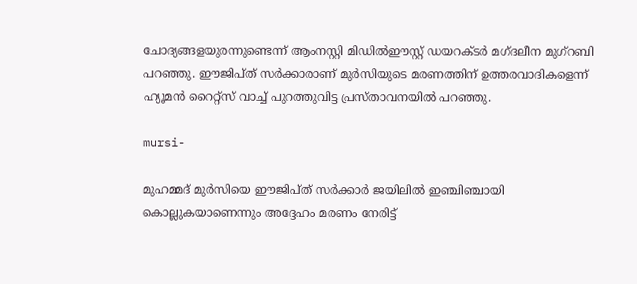ചോദ്യങ്ങളയുരന്നുണ്ടെന്ന് ആംനസ്റ്റി മിഡില്‍ഈസ്റ്റ് ഡയറക്ടര്‍ മഗ്ദലീന മുഗ്‌റബി പറഞ്ഞു. ഈജിപ്ത് സര്‍ക്കാരാണ് മുര്‍സിയുടെ മരണത്തിന് ഉത്തരവാദികളെന്ന് ഹ്യൂമന്‍ റൈറ്റ്‌സ് വാച്ച് പുറത്തുവിട്ട പ്രസ്താവനയില്‍ പറഞ്ഞു.

mursi-

മുഹമ്മദ് മുര്‍സിയെ ഈജിപ്ത് സര്‍ക്കാര്‍ ജയിലില്‍ ഇഞ്ചിഞ്ചായി കൊല്ലുകയാണെന്നും അദ്ദേഹം മരണം നേരിട്ട്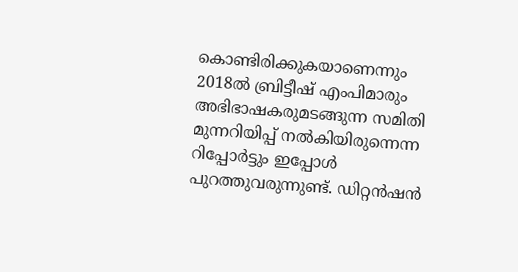കൊണ്ടിരിക്കുകയാണെന്നും 2018ല്‍ ബ്രിട്ടീഷ് എംപിമാരും അഭിഭാഷകരുമടങ്ങുന്ന സമിതി മുന്നറിയിപ്പ് നല്‍കിയിരുന്നെന്ന റിപ്പോര്‍ട്ടും ഇപ്പോള്‍ പുറത്തുവരുന്നുണ്ട്. ഡിറ്റന്‍ഷന്‍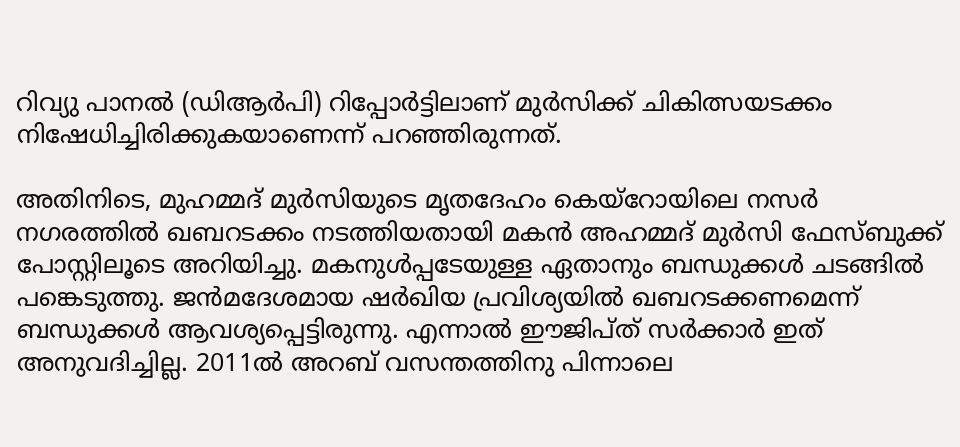റിവ്യു പാനല്‍ (ഡിആര്‍പി) റിപ്പോര്‍ട്ടിലാണ് മുര്‍സിക്ക് ചികിത്സയടക്കം നിഷേധിച്ചിരിക്കുകയാണെന്ന് പറഞ്ഞിരുന്നത്.

അതിനിടെ, മുഹമ്മദ് മുര്‍സിയുടെ മൃതദേഹം കെയ്റോയിലെ നസര്‍ നഗരത്തില്‍ ഖബറടക്കം നടത്തിയതായി മകന്‍ അഹമ്മദ് മുര്‍സി ഫേസ്ബുക്ക് പോസ്റ്റിലൂടെ അറിയിച്ചു. മകനുൾപ്പടേയുള്ള ഏതാനും ബന്ധുക്കൾ ചടങ്ങിൽ പങ്കെടുത്തു. ജൻമദേശമായ ഷർഖിയ പ്രവിശ്യയിൽ ഖബറടക്കണമെന്ന് ബന്ധുക്കൾ ആവശ്യപ്പെട്ടിരുന്നു. എന്നാൽ ഈജിപ്ത് സർക്കാർ ഇത് അനുവദിച്ചില്ല. 2011ൽ അറബ് വസന്തത്തിനു പിന്നാലെ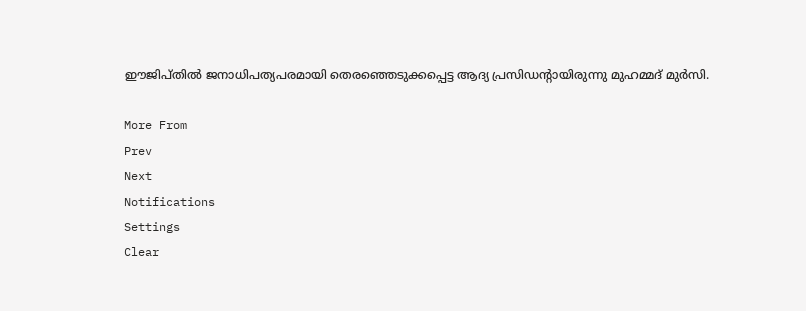ഈജിപ്തിൽ ജനാധിപത്യപരമായി തെരഞ്ഞെടുക്കപ്പെട്ട ആദ്യ പ്രസിഡന്‍റായിരുന്നു മുഹമ്മദ് മുർസി.

More From
Prev
Next
Notifications
Settings
Clear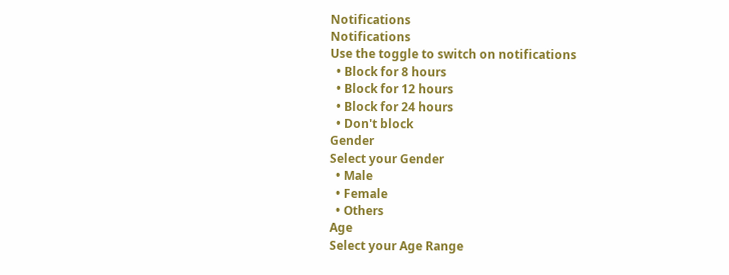Notifications
Notifications
Use the toggle to switch on notifications
  • Block for 8 hours
  • Block for 12 hours
  • Block for 24 hours
  • Don't block
Gender
Select your Gender
  • Male
  • Female
  • Others
Age
Select your Age Range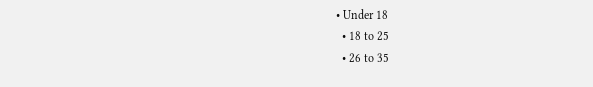• Under 18
  • 18 to 25
  • 26 to 35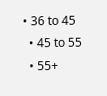• 36 to 45
  • 45 to 55
  • 55+